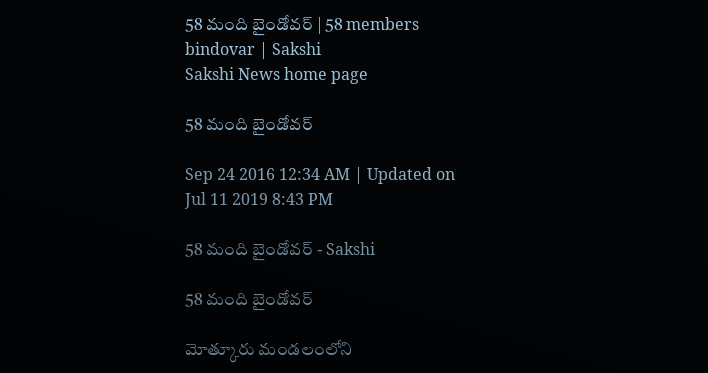58 మంది బైండోవర్‌ | 58 members bindovar | Sakshi
Sakshi News home page

58 మంది బైండోవర్‌

Sep 24 2016 12:34 AM | Updated on Jul 11 2019 8:43 PM

58 మంది బైండోవర్‌ - Sakshi

58 మంది బైండోవర్‌

మోత్కూరు మండలంలోని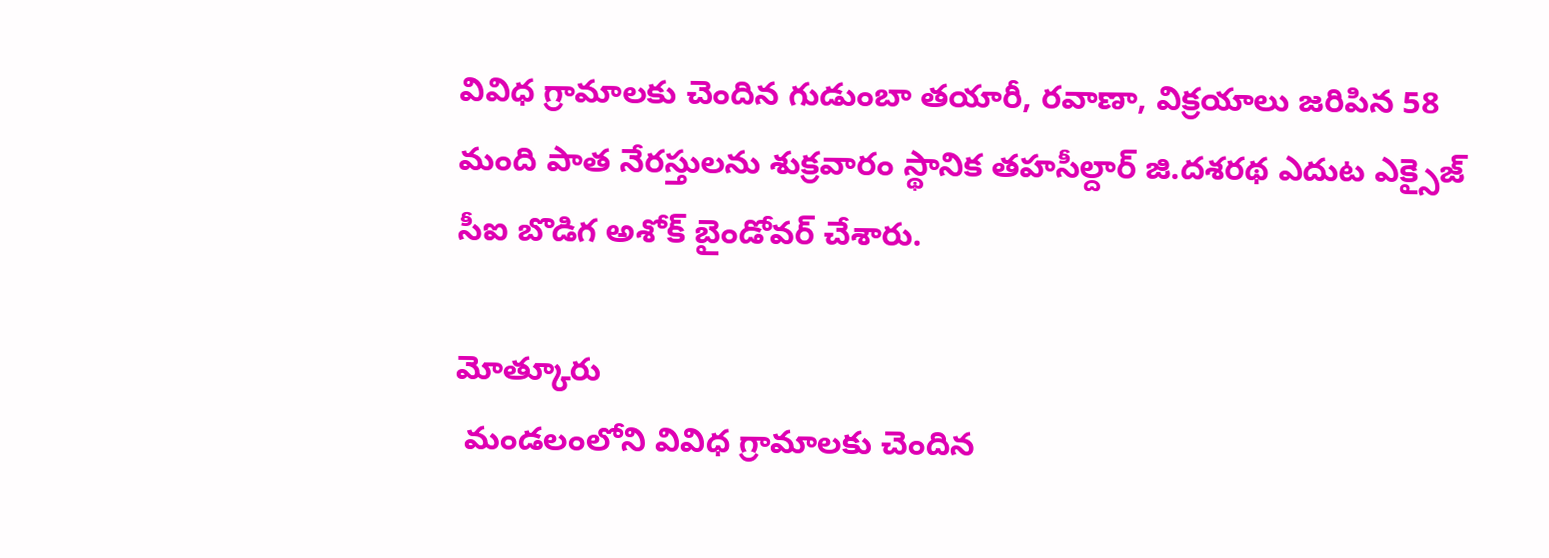వివిధ గ్రామాలకు చెందిన గుడుంబా తయారీ, రవాణా, విక్రయాలు జరిపిన 58 మంది పాత నేరస్తులను శుక్రవారం స్థానిక తహసీల్దార్‌ జి.దశరథ ఎదుట ఎక్సైజ్‌ సీఐ బొడిగ అశోక్‌ బైండోవర్‌ చేశారు.

మోత్కూరు
 మండలంలోని వివిధ గ్రామాలకు చెందిన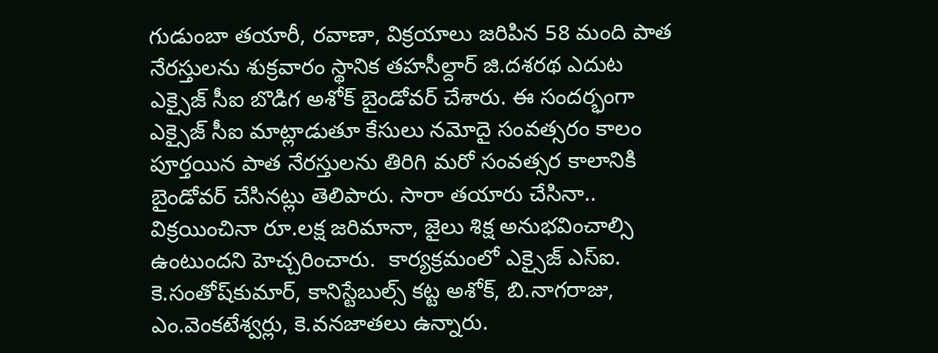గుడుంబా తయారీ, రవాణా, విక్రయాలు జరిపిన 58 మంది పాత నేరస్తులను శుక్రవారం స్థానిక తహసీల్దార్‌ జి.దశరథ ఎదుట ఎక్సైజ్‌ సీఐ బొడిగ అశోక్‌ బైండోవర్‌ చేశారు. ఈ సందర్భంగా ఎక్సైజ్‌ సీఐ మాట్లాడుతూ కేసులు నమోదై సంవత్సరం కాలం పూర్తయిన పాత నేరస్తులను తిరిగి మరో సంవత్సర కాలానికి బైండోవర్‌ చేసినట్లు తెలిపారు. సారా తయారు చేసినా.. విక్రయించినా రూ.లక్ష జరిమానా, జైలు శిక్ష అనుభవించాల్సి ఉంటుందని హెచ్చరించారు.  కార్యక్రమంలో ఎక్సైజ్‌ ఎస్‌ఐ. కె.సంతోష్‌కుమార్, కానిస్టేబుల్స్‌ కట్ట అశోక్, బి.నాగరాజు, ఎం.వెంకటేశ్వర్లు, కె.వనజాతలు ఉన్నారు.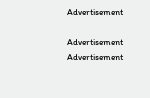Advertisement

Advertisement
Advertisement